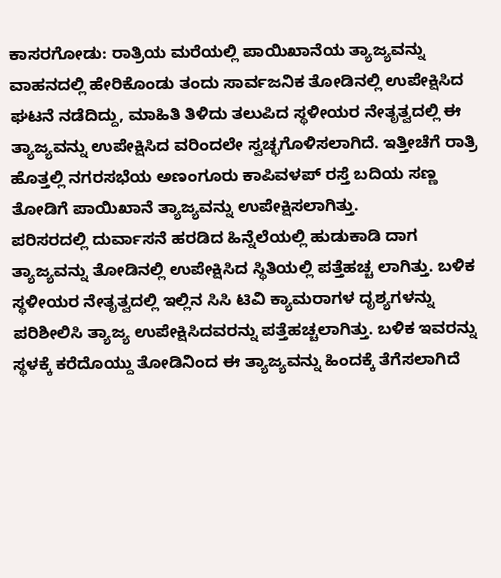ಕಾಸರಗೋಡು: ರಾತ್ರಿಯ ಮರೆಯಲ್ಲಿ ಪಾಯಿಖಾನೆಯ ತ್ಯಾಜ್ಯವನ್ನು ವಾಹನದಲ್ಲಿ ಹೇರಿಕೊಂಡು ತಂದು ಸಾರ್ವಜನಿಕ ತೋಡಿನಲ್ಲಿ ಉಪೇಕ್ಷಿಸಿದ ಘಟನೆ ನಡೆದಿದ್ದು, ಮಾಹಿತಿ ತಿಳಿದು ತಲುಪಿದ ಸ್ಥಳೀಯರ ನೇತೃತ್ವದಲ್ಲಿ ಈ ತ್ಯಾಜ್ಯವನ್ನು ಉಪೇಕ್ಷಿಸಿದ ವರಿಂದಲೇ ಸ್ವಚ್ಛಗೊಳಿಸಲಾಗಿದೆ. ಇತ್ತೀಚೆಗೆ ರಾತ್ರಿ ಹೊತ್ತಲ್ಲಿ ನಗರಸಭೆಯ ಅಣಂಗೂರು ಕಾಪಿವಳಪ್ ರಸ್ತೆ ಬದಿಯ ಸಣ್ಣ ತೋಡಿಗೆ ಪಾಯಿಖಾನೆ ತ್ಯಾಜ್ಯವನ್ನು ಉಪೇಕ್ಷಿಸಲಾಗಿತ್ತು.
ಪರಿಸರದಲ್ಲಿ ದುರ್ವಾಸನೆ ಹರಡಿದ ಹಿನ್ನೆಲೆಯಲ್ಲಿ ಹುಡುಕಾಡಿ ದಾಗ ತ್ಯಾಜ್ಯವನ್ನು ತೋಡಿನಲ್ಲಿ ಉಪೇಕ್ಷಿಸಿದ ಸ್ಥಿತಿಯಲ್ಲಿ ಪತ್ತೆಹಚ್ಚ ಲಾಗಿತ್ತು. ಬಳಿಕ ಸ್ಥಳೀಯರ ನೇತೃತ್ವದಲ್ಲಿ ಇಲ್ಲಿನ ಸಿಸಿ ಟಿವಿ ಕ್ಯಾಮರಾಗಳ ದೃಶ್ಯಗಳನ್ನು ಪರಿಶೀಲಿಸಿ ತ್ಯಾಜ್ಯ ಉಪೇಕ್ಷಿಸಿದವರನ್ನು ಪತ್ತೆಹಚ್ಚಲಾಗಿತ್ತು. ಬಳಿಕ ಇವರನ್ನು ಸ್ಥಳಕ್ಕೆ ಕರೆದೊಯ್ದು ತೋಡಿನಿಂದ ಈ ತ್ಯಾಜ್ಯವನ್ನು ಹಿಂದಕ್ಕೆ ತೆಗೆಸಲಾಗಿದೆ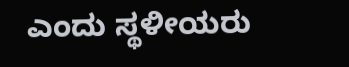ಎಂದು ಸ್ಥಳೀಯರು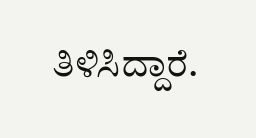ತಿಳಿಸಿದ್ದಾರೆ.